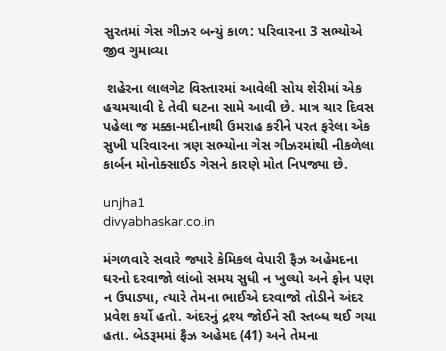સુરતમાં ગેસ ગીઝર બન્યું કાળ: પરિવારના 3 સભ્યોએ જીવ ગુમાવ્યા

 શહેરના લાલગેટ વિસ્તારમાં આવેલી સોય શેરીમાં એક હચમચાવી દે તેવી ઘટના સામે આવી છે. માત્ર ચાર દિવસ પહેલા જ મક્કા-મદીનાથી ઉમરાહ કરીને પરત ફરેલા એક સુખી પરિવારના ત્રણ સભ્યોના ગેસ ગીઝરમાંથી નીકળેલા કાર્બન મોનોક્સાઈડ ગેસને કારણે મોત નિપજ્યા છે.

unjha1
divyabhaskar.co.in

મંગળવારે સવારે જ્યારે કેમિકલ વેપારી ફૈઝ અહેમદના ઘરનો દરવાજો લાંબો સમય સુધી ન ખુલ્યો અને ફોન પણ ન ઉપાડ્યા, ત્યારે તેમના ભાઈએ દરવાજો તોડીને અંદર પ્રવેશ કર્યો હતો. અંદરનું દ્રશ્ય જોઈને સૌ સ્તબ્ધ થઈ ગયા હતા. બેડરૂમમાં ફૈઝ અહેમદ (41) અને તેમના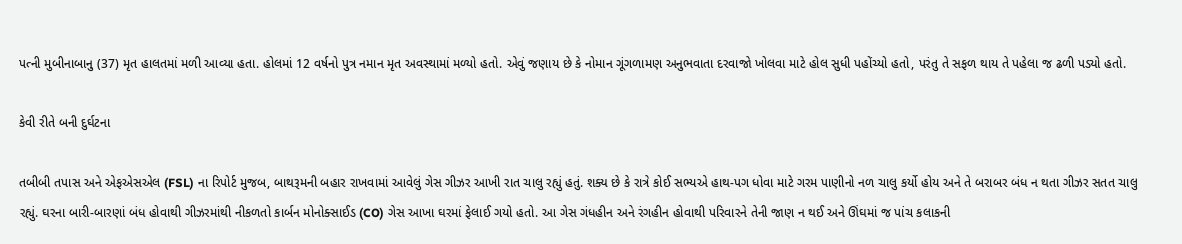પત્ની મુબીનાબાનુ (37) મૃત હાલતમાં મળી આવ્યા હતા. હોલમાં 12 વર્ષનો પુત્ર નમાન મૃત અવસ્થામાં મળ્યો હતો. એવું જણાય છે કે નોમાન ગૂંગળામણ અનુભવાતા દરવાજો ખોલવા માટે હોલ સુધી પહોંચ્યો હતો, પરંતુ તે સફળ થાય તે પહેલા જ ઢળી પડ્યો હતો.

કેવી રીતે બની દુર્ઘટના

તબીબી તપાસ અને એફએસએલ (FSL) ના રિપોર્ટ મુજબ, બાથરૂમની બહાર રાખવામાં આવેલું ગેસ ગીઝર આખી રાત ચાલુ રહ્યું હતું. શક્ય છે કે રાત્રે કોઈ સભ્યએ હાથ-પગ ધોવા માટે ગરમ પાણીનો નળ ચાલુ કર્યો હોય અને તે બરાબર બંધ ન થતા ગીઝર સતત ચાલુ રહ્યું. ઘરના બારી-બારણાં બંધ હોવાથી ગીઝરમાંથી નીકળતો કાર્બન મોનોક્સાઈડ (CO) ગેસ આખા ઘરમાં ફેલાઈ ગયો હતો. આ ગેસ ગંધહીન અને રંગહીન હોવાથી પરિવારને તેની જાણ ન થઈ અને ઊંઘમાં જ પાંચ કલાકની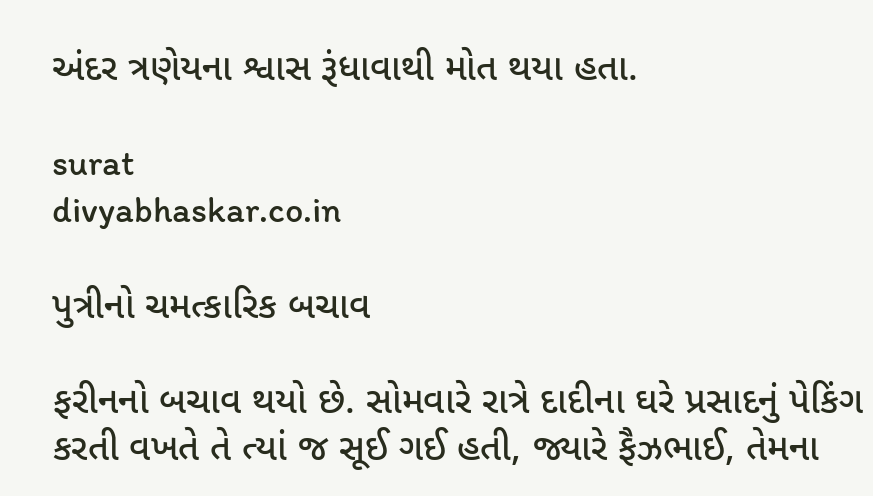અંદર ત્રણેયના શ્વાસ રૂંધાવાથી મોત થયા હતા.

surat
divyabhaskar.co.in

પુત્રીનો ચમત્કારિક બચાવ

ફરીનનો બચાવ થયો છે. સોમવારે રાત્રે દાદીના ઘરે પ્રસાદનું પેકિંગ કરતી વખતે તે ત્યાં જ સૂઈ ગઈ હતી, જ્યારે ફૈઝભાઈ, તેમના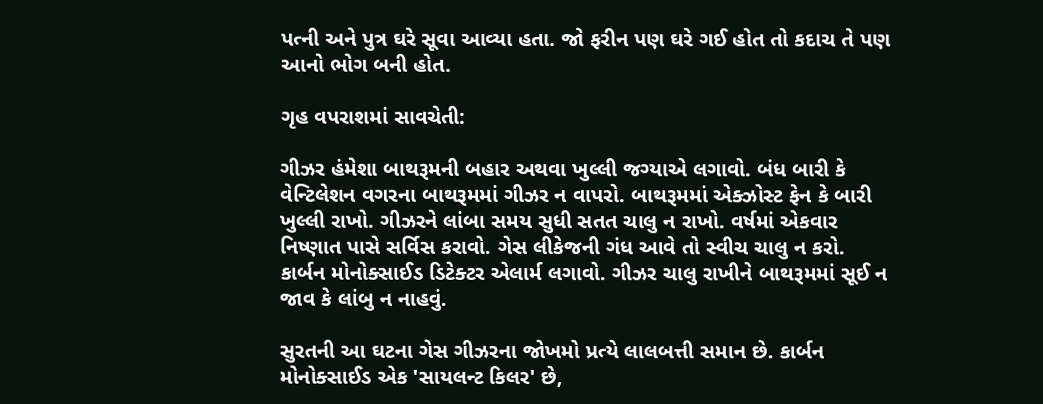પત્ની અને પુત્ર ઘરે સૂવા આવ્યા હતા. જો ફરીન પણ ઘરે ગઈ હોત તો કદાચ તે પણ આનો ભોગ બની હોત.

ગૃહ વપરાશમાં સાવચેતી:

ગીઝર હંમેશા બાથરૂમની બહાર અથવા ખુલ્લી જગ્યાએ લગાવો. બંધ બારી કે વેન્ટિલેશન વગરના બાથરૂમમાં ગીઝર ન વાપરો. બાથરૂમમાં એક્ઝોસ્ટ ફેન કે બારી ખુલ્લી રાખો. ગીઝરને લાંબા સમય સુધી સતત ચાલુ ન રાખો. વર્ષમાં એકવાર નિષ્ણાત પાસે સર્વિસ કરાવો. ગેસ લીકેજની ગંધ આવે તો સ્વીચ ચાલુ ન કરો. કાર્બન મોનોક્સાઈડ ડિટેક્ટર એલાર્મ લગાવો. ગીઝર ચાલુ રાખીને બાથરૂમમાં સૂઈ ન જાવ કે લાંબુ ન નાહવું.

સુરતની આ ઘટના ગેસ ગીઝરના જોખમો પ્રત્યે લાલબત્તી સમાન છે. કાર્બન મોનોક્સાઈડ એક 'સાયલન્ટ કિલર' છે,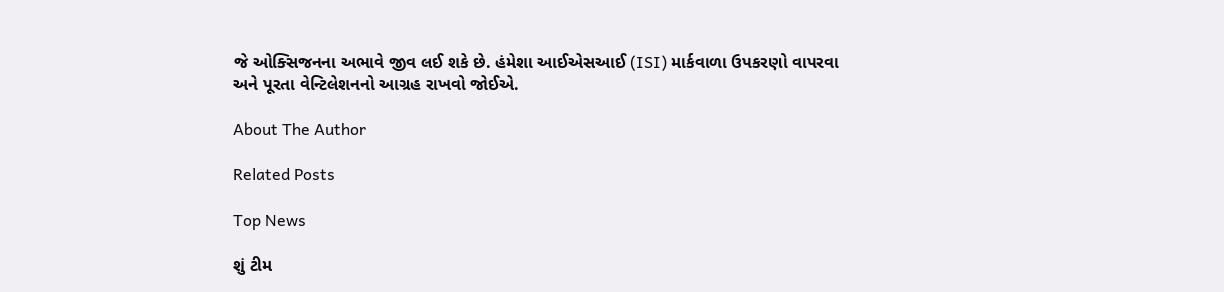જે ઓક્સિજનના અભાવે જીવ લઈ શકે છે. હંમેશા આઈએસઆઈ (ISI) માર્કવાળા ઉપકરણો વાપરવા અને પૂરતા વેન્ટિલેશનનો આગ્રહ રાખવો જોઈએ.

About The Author

Related Posts

Top News

શું ટીમ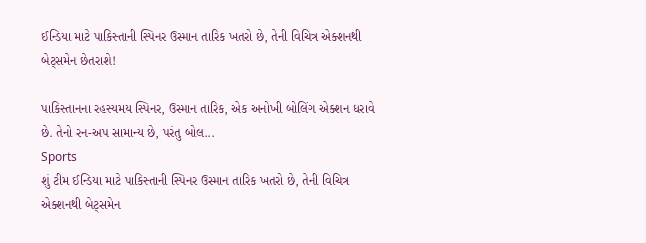ઈન્ડિયા માટે પાકિસ્તાની સ્પિનર ઉસ્માન તારિક ખતરો છે, તેની વિચિત્ર એક્શનથી બેટ્સમેન છેતરાશે!

પાકિસ્તાનના રહસ્યમય સ્પિનર, ઉસ્માન તારિક, એક અનોખી બોલિંગ એક્શન ધરાવે છે. તેનો રન-અપ સામાન્ય છે, પરંતુ બોલ...
Sports
શું ટીમ ઈન્ડિયા માટે પાકિસ્તાની સ્પિનર ઉસ્માન તારિક ખતરો છે, તેની વિચિત્ર એક્શનથી બેટ્સમેન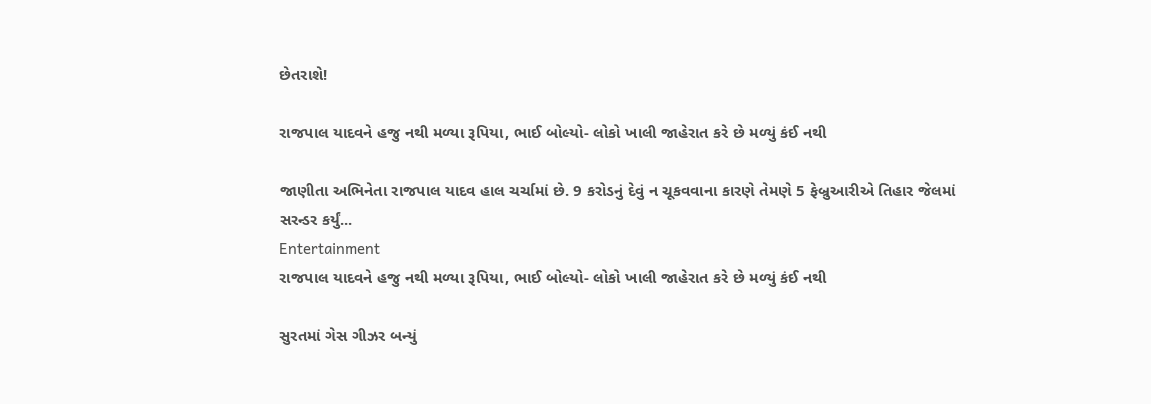છેતરાશે!

રાજપાલ યાદવને હજુ નથી મળ્યા રૂપિયા, ભાઈ બોલ્યો- લોકો ખાલી જાહેરાત કરે છે મળ્યું કંઈ નથી

જાણીતા અભિનેતા રાજપાલ યાદવ હાલ ચર્ચામાં છે. 9 કરોડનું દેવું ન ચૂકવવાના કારણે તેમણે 5 ફેબ્રુઆરીએ તિહાર જેલમાં સરન્ડર કર્યું...
Entertainment
રાજપાલ યાદવને હજુ નથી મળ્યા રૂપિયા, ભાઈ બોલ્યો- લોકો ખાલી જાહેરાત કરે છે મળ્યું કંઈ નથી

સુરતમાં ગેસ ગીઝર બન્યું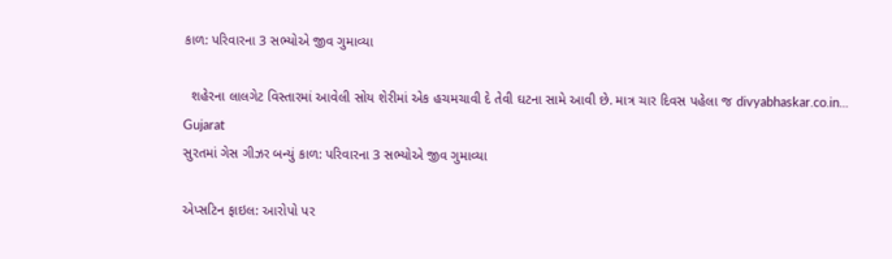કાળ: પરિવારના 3 સભ્યોએ જીવ ગુમાવ્યા

  શહેરના લાલગેટ વિસ્તારમાં આવેલી સોય શેરીમાં એક હચમચાવી દે તેવી ઘટના સામે આવી છે. માત્ર ચાર દિવસ પહેલા જ divyabhaskar.co.in...
Gujarat
સુરતમાં ગેસ ગીઝર બન્યું કાળ: પરિવારના 3 સભ્યોએ જીવ ગુમાવ્યા

એપ્સટિન ફાઇલ: આરોપો પર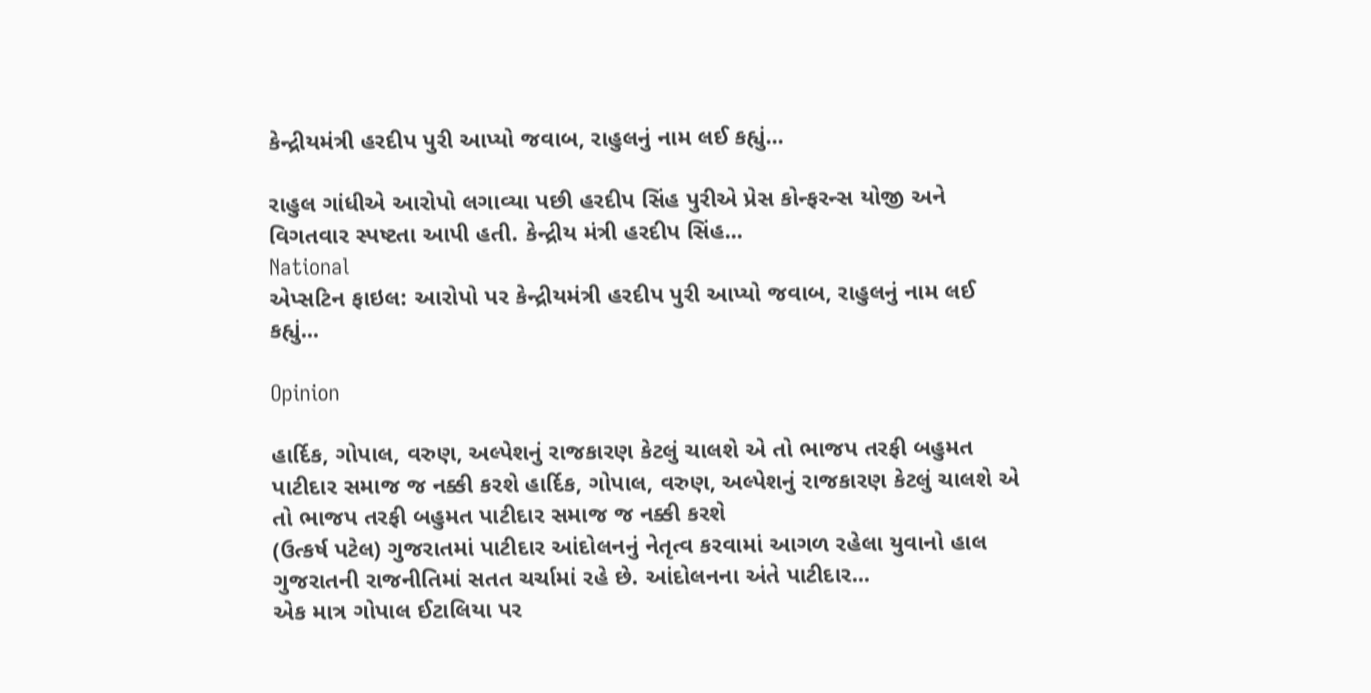કેન્દ્રીયમંત્રી હરદીપ પુરી આપ્યો જવાબ, રાહુલનું નામ લઈ કહ્યું...

રાહુલ ગાંધીએ આરોપો લગાવ્યા પછી હરદીપ સિંહ પુરીએ પ્રેસ કોન્ફરન્સ યોજી અને વિગતવાર સ્પષ્ટતા આપી હતી. કેન્દ્રીય મંત્રી હરદીપ સિંહ...
National
એપ્સટિન ફાઇલ: આરોપો પર કેન્દ્રીયમંત્રી હરદીપ પુરી આપ્યો જવાબ, રાહુલનું નામ લઈ કહ્યું...

Opinion

હાર્દિક, ગોપાલ, વરુણ, અલ્પેશનું રાજકારણ કેટલું ચાલશે એ તો ભાજપ તરફી બહુમત પાટીદાર સમાજ જ નક્કી કરશે હાર્દિક, ગોપાલ, વરુણ, અલ્પેશનું રાજકારણ કેટલું ચાલશે એ તો ભાજપ તરફી બહુમત પાટીદાર સમાજ જ નક્કી કરશે
(ઉત્કર્ષ પટેલ) ગુજરાતમાં પાટીદાર આંદોલનનું નેતૃત્વ કરવામાં આગળ રહેલા યુવાનો હાલ ગુજરાતની રાજનીતિમાં સતત ચર્ચામાં રહે છે. આંદોલનના અંતે પાટીદાર...
એક માત્ર ગોપાલ ઈટાલિયા પર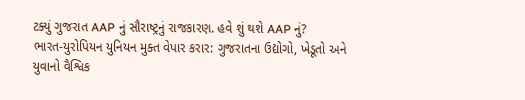ટક્યું ગુજરાત AAP નું સૌરાષ્ટ્રનું રાજકારણ. હવે શું થશે AAP નું?
ભારત-યુરોપિયન યુનિયન મુક્ત વેપાર કરાર: ગુજરાતના ઉદ્યોગો, ખેડૂતો અને યુવાનો વૈશ્વિક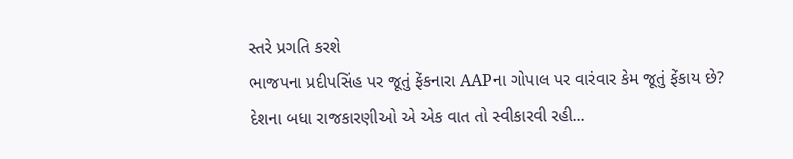સ્તરે પ્રગતિ કરશે
ભાજપના પ્રદીપસિંહ પર જૂતું ફેંકનારા AAPના ગોપાલ પર વારંવાર કેમ જૂતું ફેંકાય છે?
દેશના બધા રાજકારણીઓ એ એક વાત તો સ્વીકારવી રહી...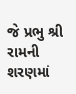જે પ્રભુ શ્રી રામની શરણમાં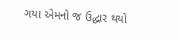ગયા એમનો જ ઉદ્ધાર થયો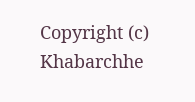Copyright (c) Khabarchhe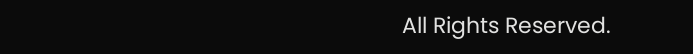All Rights Reserved.